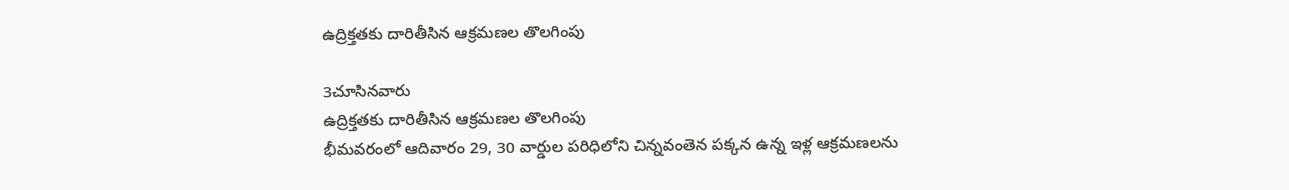ఉద్రిక్తతకు దారితీసిన ఆక్రమణల తొలగింపు

3చూసినవారు
ఉద్రిక్తతకు దారితీసిన ఆక్రమణల తొలగింపు
భీమవరంలో ఆదివారం 29, 30 వార్డుల పరిధిలోని చిన్నవంతెన పక్కన ఉన్న ఇళ్ల ఆక్రమణలను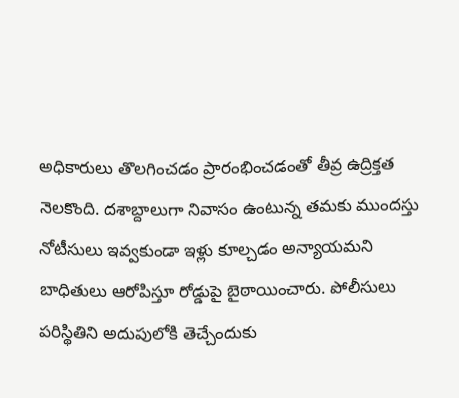అధికారులు తొలగించడం ప్రారంభించడంతో తీవ్ర ఉద్రిక్తత నెలకొంది. దశాబ్దాలుగా నివాసం ఉంటున్న తమకు ముందస్తు నోటీసులు ఇవ్వకుండా ఇళ్లు కూల్చడం అన్యాయమని బాధితులు ఆరోపిస్తూ రోడ్డుపై బైఠాయించారు. పోలీసులు పరిస్థితిని అదుపులోకి తెచ్చేందుకు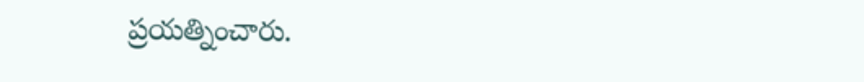ప్రయత్నించారు.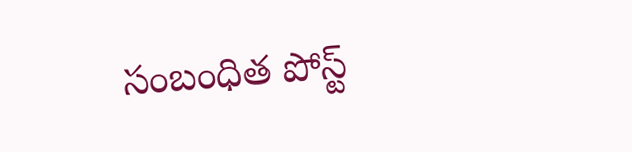సంబంధిత పోస్ట్